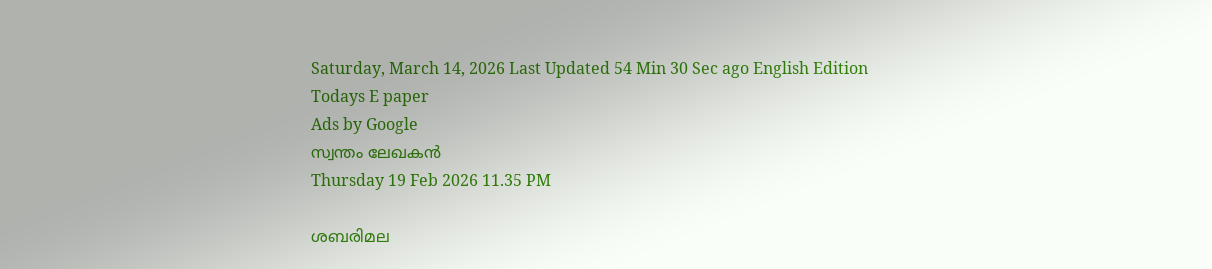Saturday, March 14, 2026 Last Updated 54 Min 30 Sec ago English Edition
Todays E paper
Ads by Google
സ്വന്തം ലേഖകന്‍
Thursday 19 Feb 2026 11.35 PM

ശബരിമല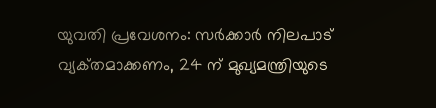യുവതി പ്രവേശനം: സര്‍ക്കാര്‍ നിലപാട്‌ വ്യക്‌തമാക്കണം, 24 ന്‌ മുഖ്യമന്ത്രിയുടെ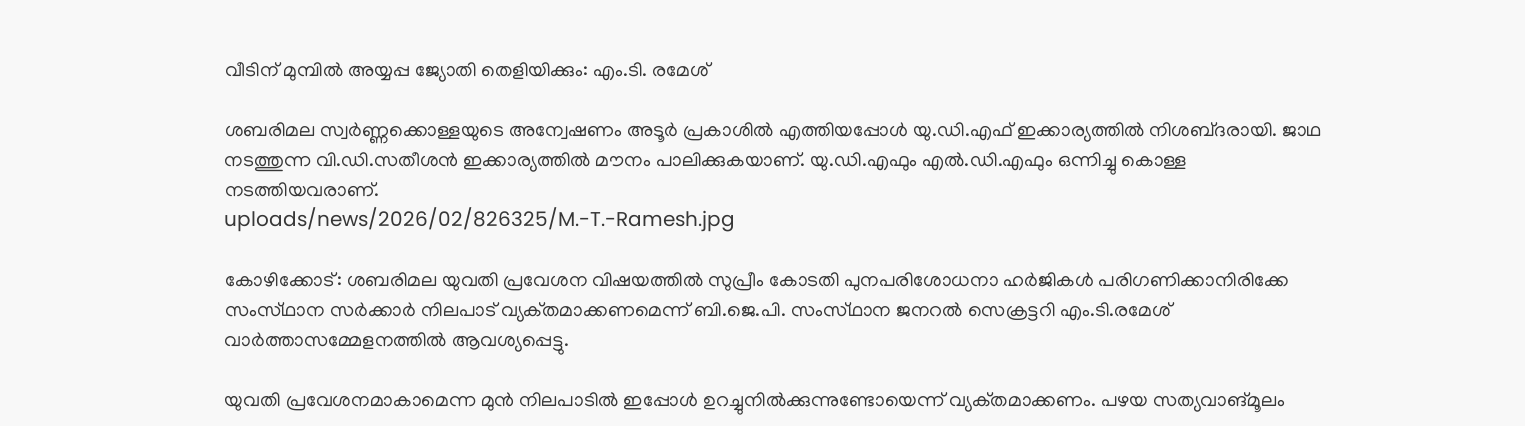വീടിന്‌ മുമ്പില്‍ അയ്യപ്പ ജ്യോതി തെളിയിക്കും: എം.ടി. രമേശ്‌

ശബരിമല സ്വര്‍ണ്ണക്കൊള്ളയുടെ അന്വേഷണം അടൂര്‍ പ്രകാശില്‍ എത്തിയപ്പോള്‍ യു.ഡി.എഫ്‌ ഇക്കാര്യത്തില്‍ നിശബ്‌ദരായി. ജാഥ നടത്തുന്ന വി.ഡി.സതീശന്‍ ഇക്കാര്യത്തില്‍ മൗനം പാലിക്കുകയാണ്‌. യു.ഡി.എഫും എല്‍.ഡി.എഫും ഒന്നിച്ചു കൊള്ള നടത്തിയവരാണ്‌.
uploads/news/2026/02/826325/M.-T.-Ramesh.jpg

കോഴിക്കോട്‌: ശബരിമല യുവതി പ്രവേശന വിഷയത്തില്‍ സുപ്രീം കോടതി പുനപരിശോധനാ ഹര്‍ജികള്‍ പരിഗണിക്കാനിരിക്കേ സംസ്‌ഥാന സര്‍ക്കാര്‍ നിലപാട്‌ വ്യക്‌തമാക്കണമെന്ന്‌ ബി.ജെ.പി. സംസ്‌ഥാന ജനറല്‍ സെക്രട്ടറി എം.ടി.രമേശ്‌ വാര്‍ത്താസമ്മേളനത്തില്‍ ആവശ്യപ്പെട്ടു.

യുവതി പ്രവേശനമാകാമെന്ന മുന്‍ നിലപാടില്‍ ഇപ്പോള്‍ ഉറച്ചുനില്‍ക്കുന്നുണ്ടോയെന്ന്‌ വ്യക്‌തമാക്കണം. പഴയ സത്യവാങ്‌മൂലം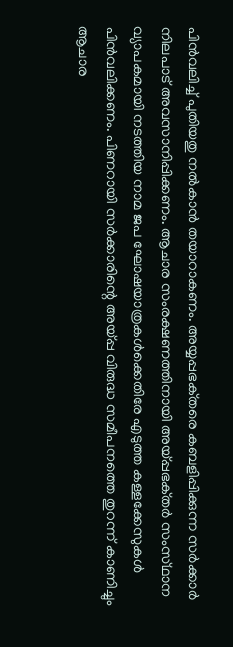പിന്‍വലിച്ച്‌ പുതിയതു നല്‍കാന്‍ തയാറാകണം. അയ്യപ്പഭക്‌തരെ കബളിപ്പിക്കുന്ന സര്‍ക്കാര്‍ നിലപാട്‌ അവസാനിപ്പിക്കണം. ആചാര സംരക്ഷണത്തിനായി അയ്പ്പഭക്‌തര്‍ സംസ്‌ഥാന വ്യാപകമായി നടത്തിയ നാമ ജപ ഘോഷയാത്രകള്‍ക്കെതിരേ എടുത്ത കള്ളക്കേസുകള്‍ പിന്‍വലിക്കണം. പിണറായി സര്‍ക്കാരിന്റെ അയ്പ്പ വിരുദ്ധ സമീപനത്തെ തുറന്ന്‌ കാണിച്ചും ആചാര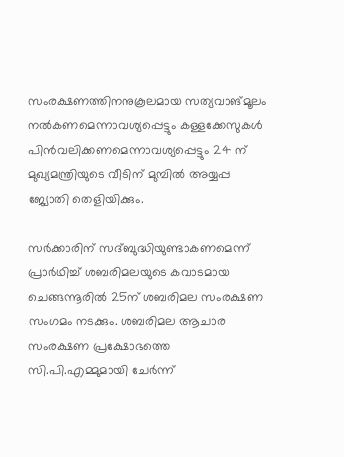സംരക്ഷണത്തിനനുകൂലമായ സത്യവാങ്‌മൂലം നല്‍കണമെന്നാവശ്യപ്പെട്ടും കള്ളക്കേസുകള്‍ പിന്‍വലിക്കണമെന്നാവശ്യപ്പെട്ടും 24 ന്‌ മുഖ്യമന്ത്രിയുടെ വീടിന്‌ മുമ്പില്‍ അയ്യപ്പ ജ്യോതി തെളിയിക്കും.

സര്‍ക്കാരിന്‌ സദ്‌ബുദ്ധിയുണ്ടാകണമെന്ന്‌ പ്രാര്‍ഥിച്ച്‌ ശബരിമലയുടെ കവാടമായ ചെങ്ങന്നൂരില്‍ 25ന്‌ ശബരിമല സംരക്ഷണ സംഗമം നടക്കും. ശബരിമല ആചാര സംരക്ഷണ പ്രക്ഷോഭത്തെ സി.പി.എമ്മുമായി ചേര്‍ന്ന്‌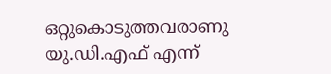ഒറ്റുകൊടുത്തവരാണു യു.ഡി.എഫ്‌ എന്ന്‌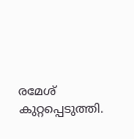രമേശ്‌ കുറ്റപ്പെടുത്തി.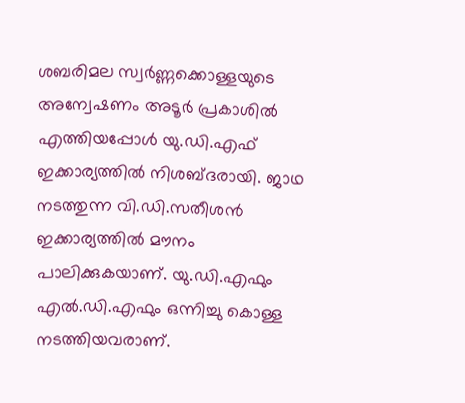ശബരിമല സ്വര്‍ണ്ണക്കൊള്ളയുടെ അന്വേഷണം അടൂര്‍ പ്രകാശില്‍ എത്തിയപ്പോള്‍ യു.ഡി.എഫ്‌ ഇക്കാര്യത്തില്‍ നിശബ്‌ദരായി. ജാഥ നടത്തുന്ന വി.ഡി.സതീശന്‍ ഇക്കാര്യത്തില്‍ മൗനം പാലിക്കുകയാണ്‌. യു.ഡി.എഫും എല്‍.ഡി.എഫും ഒന്നിച്ചു കൊള്ള നടത്തിയവരാണ്‌.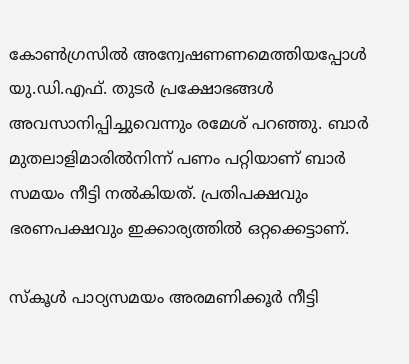കോണ്‍ഗ്രസില്‍ അന്വേഷണണമെത്തിയപ്പോള്‍ യു.ഡി.എഫ്‌. തുടര്‍ പ്രക്ഷോഭങ്ങള്‍ അവസാനിപ്പിച്ചുവെന്നും രമേശ്‌ പറഞ്ഞു. ബാര്‍ മുതലാളിമാരില്‍നിന്ന്‌ പണം പറ്റിയാണ്‌ ബാര്‍ സമയം നീട്ടി നല്‍കിയത്‌. പ്രതിപക്ഷവും ഭരണപക്ഷവും ഇക്കാര്യത്തില്‍ ഒറ്റക്കെട്ടാണ്‌.

സ്‌കൂള്‍ പാഠ്യസമയം അരമണിക്കൂര്‍ നീട്ടി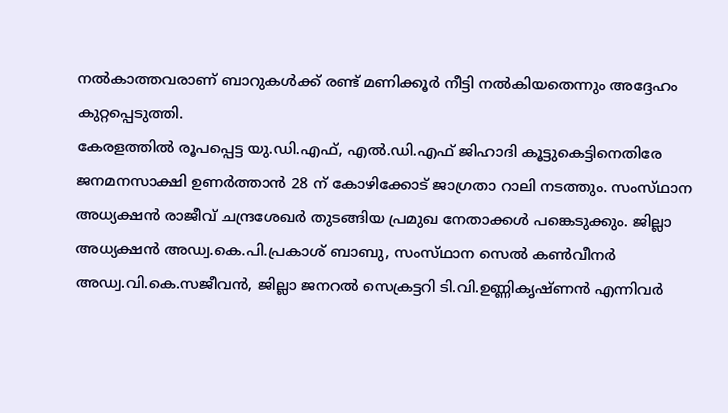നല്‍കാത്തവരാണ്‌ ബാറുകള്‍ക്ക്‌ രണ്ട്‌ മണിക്കൂര്‍ നീട്ടി നല്‍കിയതെന്നും അദ്ദേഹം കുറ്റപ്പെടുത്തി.
കേരളത്തില്‍ രൂപപ്പെട്ട യു.ഡി.എഫ്‌, എല്‍.ഡി.എഫ്‌ ജിഹാദി കൂട്ടുകെട്ടിനെതിരേ ജനമനസാക്ഷി ഉണര്‍ത്താന്‍ 28 ന്‌ കോഴിക്കോട്‌ ജാഗ്രതാ റാലി നടത്തും. സംസ്‌ഥാന അധ്യക്ഷന്‍ രാജീവ്‌ ചന്ദ്രശേഖര്‍ തുടങ്ങിയ പ്രമുഖ നേതാക്കള്‍ പങ്കെടുക്കും. ജില്ലാ അധ്യക്ഷന്‍ അഡ്വ.കെ.പി.പ്രകാശ്‌ ബാബു, സംസ്‌ഥാന സെല്‍ കണ്‍വീനര്‍ അഡ്വ.വി.കെ.സജീവന്‍, ജില്ലാ ജനറല്‍ സെക്രട്ടറി ടി.വി.ഉണ്ണികൃഷ്‌ണന്‍ എന്നിവര്‍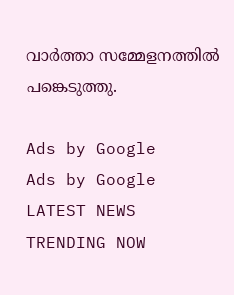വാര്‍ത്താ സമ്മേളനത്തില്‍ പങ്കെടുത്തു.

Ads by Google
Ads by Google
LATEST NEWS
TRENDING NOW